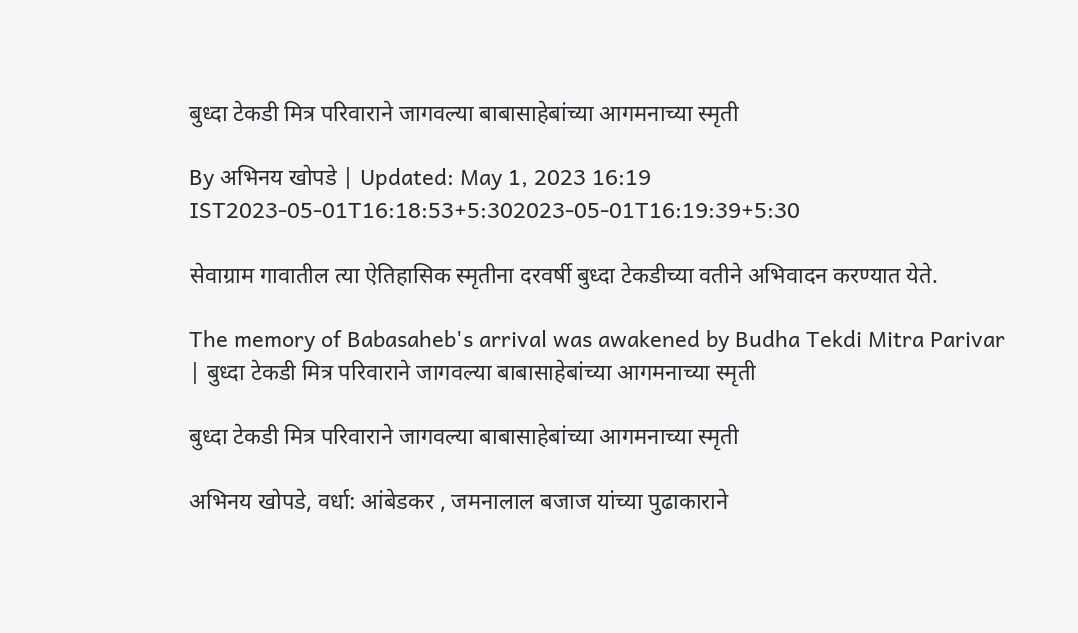बुध्दा टेकडी मित्र परिवाराने जागवल्या बाबासाहेबांच्या आगमनाच्या स्मृती

By अभिनय खोपडे | Updated: May 1, 2023 16:19 IST2023-05-01T16:18:53+5:302023-05-01T16:19:39+5:30

सेवाग्राम गावातील त्या ऐतिहासिक स्मृतीना दरवर्षी बुध्दा टेकडीच्या वतीने अभिवादन करण्यात येते.

The memory of Babasaheb's arrival was awakened by Budha Tekdi Mitra Parivar | बुध्दा टेकडी मित्र परिवाराने जागवल्या बाबासाहेबांच्या आगमनाच्या स्मृती

बुध्दा टेकडी मित्र परिवाराने जागवल्या बाबासाहेबांच्या आगमनाच्या स्मृती

अभिनय खोपडे, वर्धा: आंबेडकर , जमनालाल बजाज यांच्या पुढाकाराने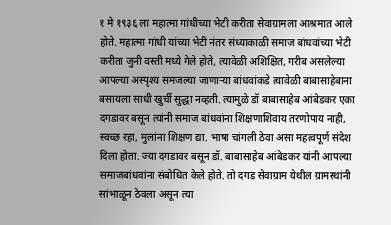१ मे १९३६ ला महात्मा गांधीच्या भेटी करीता सेवाग्रामला आश्रमात आले होते. महात्मा गांधी यांच्या भेटी नंतर संध्याकाळी समाज बांधवांच्या भेटी करीता जुनी वस्ती मध्ये गेले होते, त्यावेळी अशिक्षित, गरीब असलेल्या आपल्या अस्पृश्य समजल्या जाणाऱ्या बांधवांकडे त्यावेळी बाबासाहेबाना बसायला साधी खुर्ची सुद्धा नव्हती. त्यामुळे डॉ बाबासाहेब आंबेडकर एका दगडावर बसून त्यांनी समाज बांधवांना शिक्षणाशिवाय तरणोपाय नाही, स्वच्छ रहा, मुलांना शिक्षण द्या. भाषा चांगली ठेवा असा महत्वपूर्ण संदेश दिला होता. ज्या दगडावर बसून डॉ. बाबासाहेब आंबेडकर यांनी आपल्या समाजबांधवांना संबोधित केले होते. तो दगड सेवाग्राम येथील ग्रामस्थांनी सांभाळून ठेवला असून त्या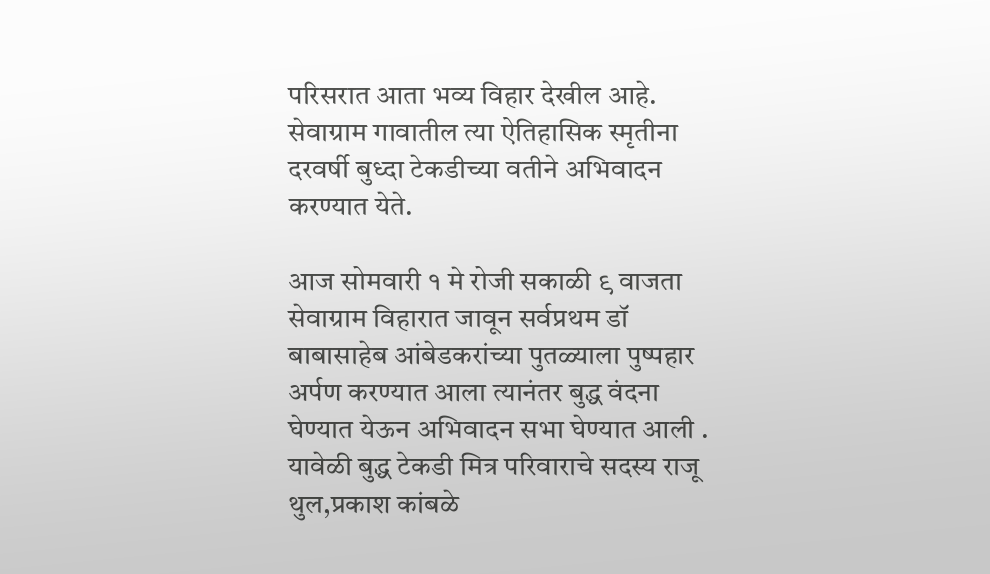परिसरात आता भव्य विहार देखील आहे. सेवाग्राम गावातील त्या ऐतिहासिक स्मृतीना दरवर्षी बुध्दा टेकडीच्या वतीने अभिवादन करण्यात येते.

आज सोमवारी १ मे रोजी सकाळी ९ वाजता सेवाग्राम विहारात जावून सर्वप्रथम डॉ बाबासाहेब आंबेडकरांच्या पुतळ्याला पुष्पहार अर्पण करण्यात आला त्यानंतर बुद्ध वंदना घेण्यात येऊन अभिवादन सभा घेण्यात आली . यावेळी बुद्ध टेकडी मित्र परिवाराचे सदस्य राजू थुल,प्रकाश कांबळे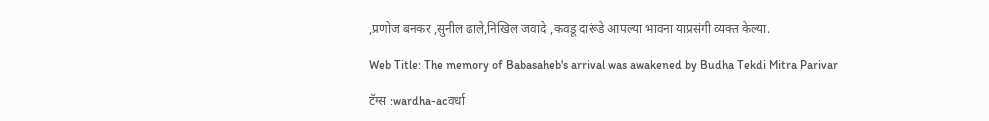,प्रणोज बनकर ,सुनील ढाले,निखिल जवादे ,कवडू दारूंडे आपल्या भावना याप्रसंगी व्यक्त केल्या.

Web Title: The memory of Babasaheb's arrival was awakened by Budha Tekdi Mitra Parivar

टॅग्स :wardha-acवर्धा